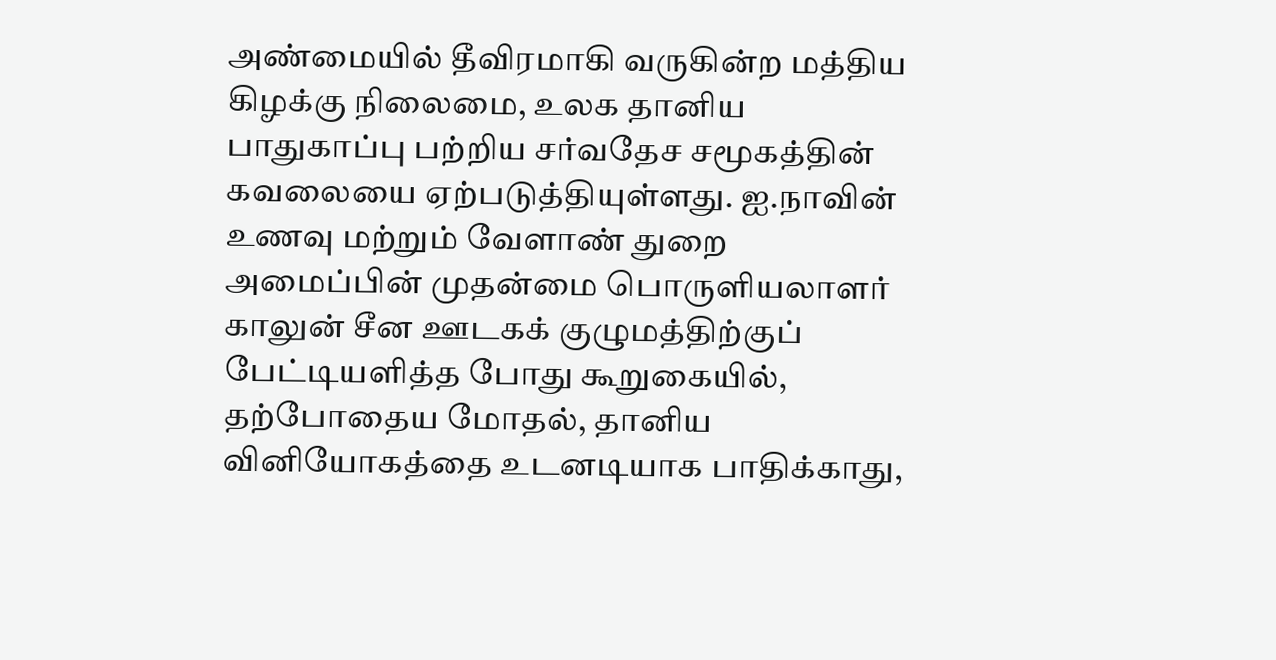அண்மையில் தீவிரமாகி வருகின்ற மத்திய கிழக்கு நிலைமை, உலக தானிய பாதுகாப்பு பற்றிய சர்வதேச சமூகத்தின் கவலையை ஏற்படுத்தியுள்ளது. ஐ.நாவின் உணவு மற்றும் வேளாண் துறை அமைப்பின் முதன்மை பொருளியலாளர் காலுன் சீன ஊடகக் குழுமத்திற்குப் பேட்டியளித்த போது கூறுகையில்,
தற்போதைய மோதல், தானிய வினியோகத்தை உடனடியாக பாதிக்காது,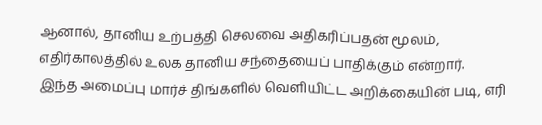ஆனால், தானிய உற்பத்தி செலவை அதிகரிப்பதன் மூலம், எதிர்காலத்தில் உலக தானிய சந்தையைப் பாதிக்கும் என்றார்.
இந்த அமைப்பு மார்ச் திங்களில் வெளியிட்ட அறிக்கையின் படி, எரி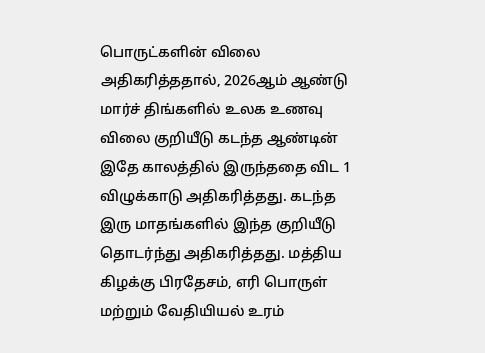பொருட்களின் விலை அதிகரித்ததால், 2026ஆம் ஆண்டு மார்ச் திங்களில் உலக உணவு விலை குறியீடு கடந்த ஆண்டின் இதே காலத்தில் இருந்ததை விட 1 விழுக்காடு அதிகரித்தது. கடந்த இரு மாதங்களில் இந்த குறியீடு தொடர்ந்து அதிகரித்தது. மத்திய கிழக்கு பிரதேசம், எரி பொருள் மற்றும் வேதியியல் உரம்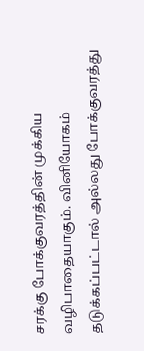சரக்கு போக்குவரத்தின் முக்கிய வழிபாதையாகும். வினியோகம் தடுக்கப்பட்டால் அல்லது போக்குவரத்து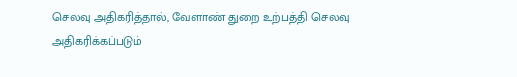செலவு அதிகரித்தால், வேளாண் துறை உற்பத்தி செலவு அதிகரிக்கப்படும்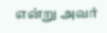என்று அவர்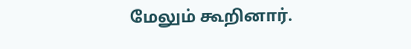மேலும் கூறினார்.